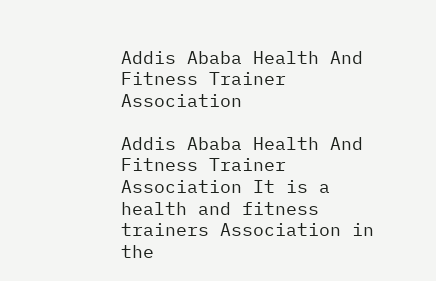Addis Ababa Health And Fitness Trainer Association

Addis Ababa Health And Fitness Trainer Association It is a health and fitness trainers Association in the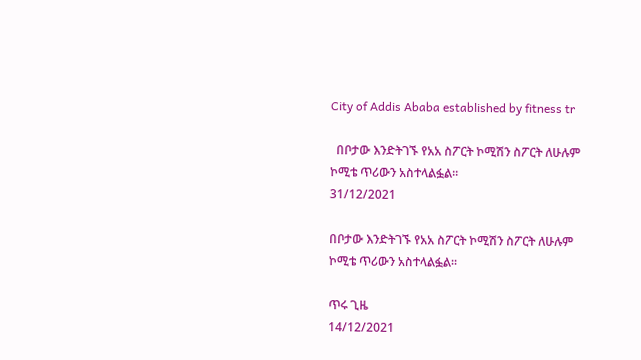City of Addis Ababa established by fitness tr

  በቦታው እንድትገኙ የአአ ስፖርት ኮሚሽን ስፖርት ለሁሉም ኮሚቴ ጥሪውን አስተላልፏል።
31/12/2021

በቦታው እንድትገኙ የአአ ስፖርት ኮሚሽን ስፖርት ለሁሉም ኮሚቴ ጥሪውን አስተላልፏል።

ጥሩ ጊዜ
14/12/2021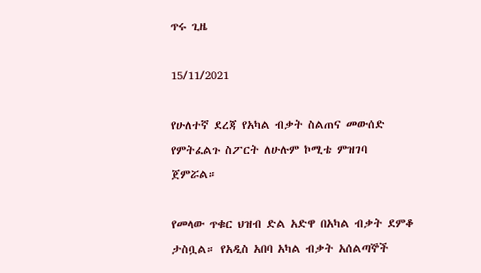ጥሩ ጊዜ

15/11/2021

የሁለተኛ ደረጃ የአካል ብቃት ስልጠና መውሰድ የምትፈልጉ ስፖርት ለሁሉም ኮሚቴ ምዝገባ ጀምሯል።

የመላው ጥቁር ህዝብ ድል አድዋ በአካል ብቃት ደምቆ ታስቧል። የአዲስ አበባ አካል ብቃት አሰልጣኞች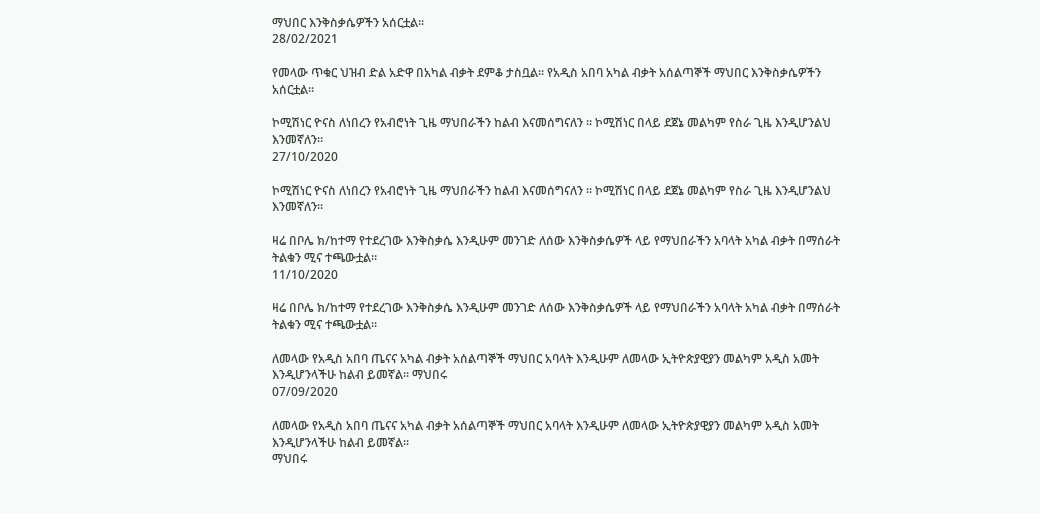ማህበር እንቅስቃሴዎችን አሰርቷል።
28/02/2021

የመላው ጥቁር ህዝብ ድል አድዋ በአካል ብቃት ደምቆ ታስቧል። የአዲስ አበባ አካል ብቃት አሰልጣኞች ማህበር እንቅስቃሴዎችን አሰርቷል።

ኮሚሽነር ዮናስ ለነበረን የአብሮነት ጊዜ ማህበራችን ከልብ እናመሰግናለን ። ኮሚሽነር በላይ ደጀኔ መልካም የስራ ጊዜ እንዲሆንልህ እንመኛለን።
27/10/2020

ኮሚሽነር ዮናስ ለነበረን የአብሮነት ጊዜ ማህበራችን ከልብ እናመሰግናለን ። ኮሚሽነር በላይ ደጀኔ መልካም የስራ ጊዜ እንዲሆንልህ እንመኛለን።

ዛሬ በቦሌ ክ/ከተማ የተደረገው እንቅስቃሴ እንዲሁም መንገድ ለሰው እንቅስቃሴዎች ላይ የማህበራችን አባላት አካል ብቃት በማሰራት ትልቁን ሚና ተጫውቷል።
11/10/2020

ዛሬ በቦሌ ክ/ከተማ የተደረገው እንቅስቃሴ እንዲሁም መንገድ ለሰው እንቅስቃሴዎች ላይ የማህበራችን አባላት አካል ብቃት በማሰራት ትልቁን ሚና ተጫውቷል።

ለመላው የአዲስ አበባ ጤናና አካል ብቃት አሰልጣኞች ማህበር አባላት እንዲሁም ለመላው ኢትዮጵያዊያን መልካም አዲስ አመት እንዲሆንላችሁ ከልብ ይመኛል። ማህበሩ
07/09/2020

ለመላው የአዲስ አበባ ጤናና አካል ብቃት አሰልጣኞች ማህበር አባላት እንዲሁም ለመላው ኢትዮጵያዊያን መልካም አዲስ አመት እንዲሆንላችሁ ከልብ ይመኛል።
ማህበሩ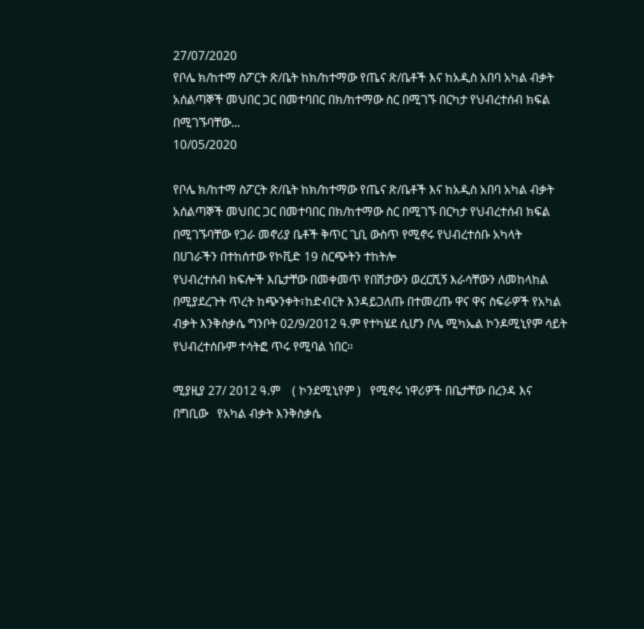27/07/2020
የቦሌ ክ/ከተማ ስፖርት ጽ/ቤት ከክ/ከተማው የጤና ጽ/ቤቶች እና ከአዲስ አበባ አካል ብቃት አሰልጣኞች መህበር ጋር በመተባበር በክ/ከተማው ስር በሚገኙ በርካታ የህብረተሰብ ክፍል በሚገኙባቸው...
10/05/2020

የቦሌ ክ/ከተማ ስፖርት ጽ/ቤት ከክ/ከተማው የጤና ጽ/ቤቶች እና ከአዲስ አበባ አካል ብቃት አሰልጣኞች መህበር ጋር በመተባበር በክ/ከተማው ስር በሚገኙ በርካታ የህብረተሰብ ክፍል በሚገኙባቸው የጋራ መኖሪያ ቤቶች ቅጥር ጊቢ ውስጥ የሚኖሩ የህብረተሰቡ አካላት በሀገራችን በተከሰተው የኮቪድ 19 ስርጭትን ተከትሎ
የህብረተሰብ ክፍሎች እቤታቸው በመቀመጥ የበሽታውን ወረርሺኝ እራሳቸውን ለመከላከል በሚያደረጉት ጥረት ከጭንቀት፣ከድብርት እንዳይጋለጡ በተመረጡ ዋና ዋና ስፍራዎች የአካል ብቃት እንቅስቃሴ ግንቦት 02/9/2012 ዓ.ም የተካሄደ ሲሆን ቦሌ ሚካኤል ኮንዶሚኒየም ሳይት የህብረተሰቡም ተሳትፎ ጥሩ የሚባል ነበር፡፡

ሚያዚያ 27/ 2012 ዓ.ም    ( ኮንደሚኒየም )   የሚኖሩ ነዋሪዎች በቤታቸው በረንዳ እና በግቢው   የአካል ብቃት እንቅስቃሴ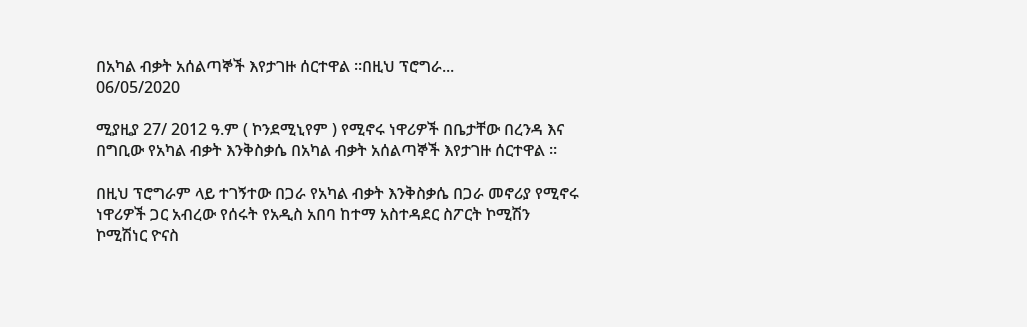በአካል ብቃት አሰልጣኞች እየታገዙ ሰርተዋል ።በዚህ ፕሮግራ...
06/05/2020

ሚያዚያ 27/ 2012 ዓ.ም ( ኮንደሚኒየም ) የሚኖሩ ነዋሪዎች በቤታቸው በረንዳ እና በግቢው የአካል ብቃት እንቅስቃሴ በአካል ብቃት አሰልጣኞች እየታገዙ ሰርተዋል ።

በዚህ ፕሮግራም ላይ ተገኝተው በጋራ የአካል ብቃት እንቅስቃሴ በጋራ መኖሪያ የሚኖሩ ነዋሪዎች ጋር አብረው የሰሩት የአዲስ አበባ ከተማ አስተዳደር ስፖርት ኮሚሽን ኮሚሽነር ዮናስ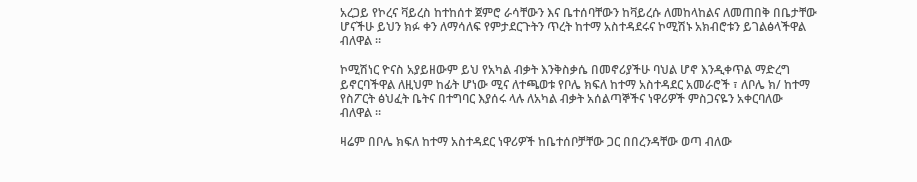አረጋይ የኮረና ቫይረስ ከተከሰተ ጀምሮ ራሳቸውን እና ቤተሰባቸውን ከቫይረሱ ለመከላከልና ለመጠበቅ በቤታቸው ሆናችሁ ይህን ክፉ ቀን ለማሳለፍ የምታደርጉትን ጥረት ከተማ አስተዳደሩና ኮሚሽኑ አክብሮቱን ይገልፅላችዋል ብለዋል ።

ኮሚሽነር ዮናስ አያይዘውም ይህ የአካል ብቃት እንቅስቃሴ በመኖሪያችሁ ባህል ሆኖ እንዲቀጥል ማድረግ ይኖርባችዋል ለዚህም ከፊት ሆነው ሚና ለተጫወቱ የቦሌ ክፍለ ከተማ አስተዳደር አመራሮች ፣ ለቦሌ ክ/ ከተማ የስፖርት ፅህፈት ቤትና በተግባር እያሰሩ ላሉ ለአካል ብቃት አሰልጣኞችና ነዋሪዎች ምስጋናዬን አቀርባለው ብለዋል ።

ዛሬም በቦሌ ክፍለ ከተማ አስተዳደር ነዋሪዎች ከቤተሰቦቻቸው ጋር በበረንዳቸው ወጣ ብለው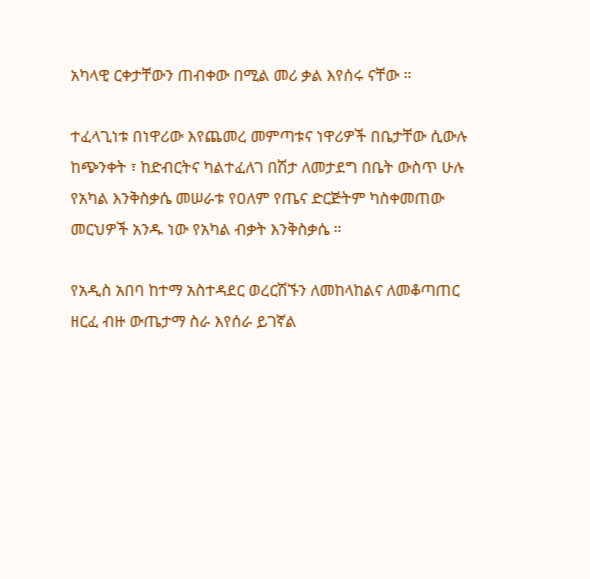አካላዊ ርቀታቸውን ጠብቀው በሚል መሪ ቃል እየሰሩ ናቸው ።

ተፈላጊነቱ በነዋሪው እየጨመረ መምጣቱና ነዋሪዎች በቤታቸው ሲውሉ ከጭንቀት ፣ ከድብርትና ካልተፈለገ በሽታ ለመታደግ በቤት ውስጥ ሁሉ የአካል እንቅስቃሴ መሠራቱ የዐለም የጤና ድርጅትም ካስቀመጠው መርህዎች አንዱ ነው የአካል ብቃት እንቅስቃሴ ።

የአዲስ አበባ ከተማ አስተዳደር ወረርሽኙን ለመከላከልና ለመቆጣጠር ዘርፈ ብዙ ውጤታማ ስራ እየሰራ ይገኛል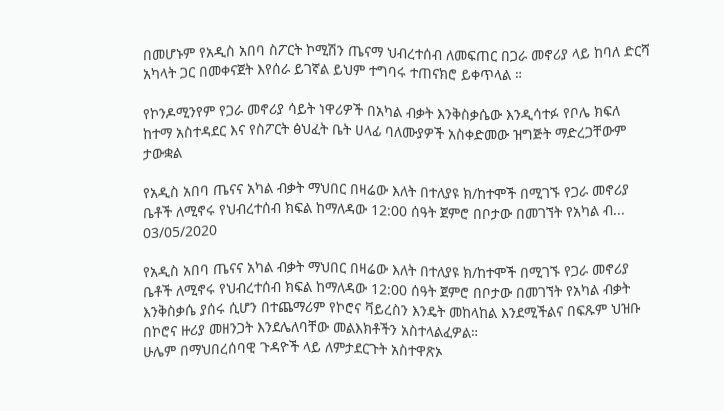በመሆኑም የአዲስ አበባ ስፖርት ኮሚሽን ጤናማ ህብረተሰብ ለመፍጠር በጋራ መኖሪያ ላይ ከባለ ድርሻ አካላት ጋር በመቀናጀት እየሰራ ይገኛል ይህም ተግባሩ ተጠናክሮ ይቀጥላል ።

የኮንዶሚንየም የጋራ መኖሪያ ሳይት ነዋሪዎች በአካል ብቃት እንቅስቃሴው እንዲሳተፉ የቦሌ ክፍለ ከተማ አስተዳደር እና የስፖርት ፅህፈት ቤት ሀላፊ ባለሙያዎች አስቀድመው ዝግጅት ማድረጋቸውም ታውቋል

የአዲስ አበባ ጤናና አካል ብቃት ማህበር በዛሬው እለት በተለያዩ ክ/ከተሞች በሚገኙ የጋራ መኖሪያ ቤቶች ለሚኖሩ የህብረተሰብ ክፍል ከማለዳው 12:00 ሰዓት ጀምሮ በቦታው በመገኘት የአካል ብ...
03/05/2020

የአዲስ አበባ ጤናና አካል ብቃት ማህበር በዛሬው እለት በተለያዩ ክ/ከተሞች በሚገኙ የጋራ መኖሪያ ቤቶች ለሚኖሩ የህብረተሰብ ክፍል ከማለዳው 12:00 ሰዓት ጀምሮ በቦታው በመገኘት የአካል ብቃት እንቅስቃሴ ያሰሩ ሲሆን በተጨማሪም የኮሮና ቫይረስን እንዴት መከላከል እንደሚችልና በፍጹም ህዝቡ በኮሮና ዙሪያ መዘንጋት እንደሌለባቸው መልእክቶችን አስተላልፈዎል።
ሁሌም በማህበረሰባዊ ጉዳዮች ላይ ለምታደርጉት አስተዋጽኦ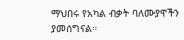ማህበሩ የአካል ብቃት ባለሙያዋችን ያመሰግናል።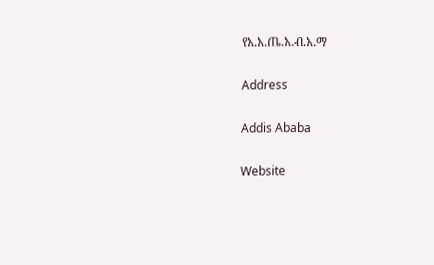የአ.አ.ጤ.አ.ብ.አ.ማ

Address

Addis Ababa

Website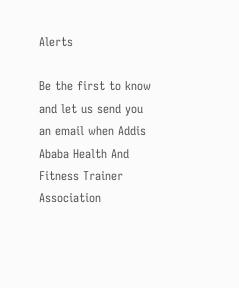Alerts

Be the first to know and let us send you an email when Addis Ababa Health And Fitness Trainer Association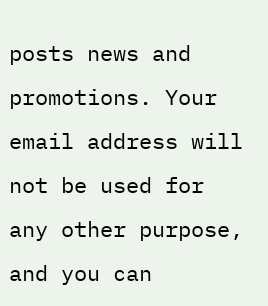posts news and promotions. Your email address will not be used for any other purpose, and you can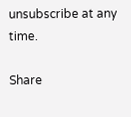unsubscribe at any time.

Share